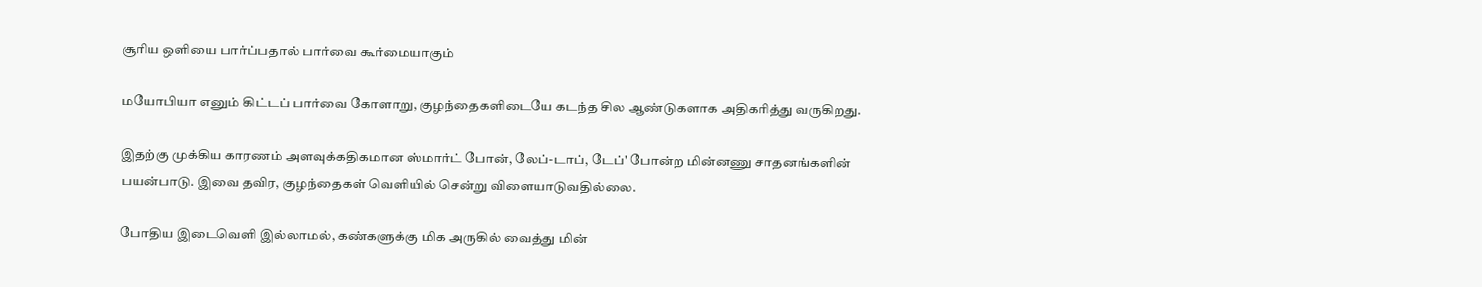சூரிய ஒளியை பார்ப்பதால் பார்வை கூர்மையாகும்

மயோபியா எனும் கிட்டப் பார்வை கோளாறு, குழந்தைகளிடையே கடந்த சில ஆண்டுகளாக அதிகரித்து வருகிறது.

இதற்கு முக்கிய காரணம் அளவுக்கதிகமான ஸ்மார்ட் போன், லேப்-டாப், டேப்' போன்ற மின்னணு சாதனங்களின் பயன்பாடு. இவை தவிர, குழந்தைகள் வெளியில் சென்று விளையாடுவதில்லை.

போதிய இடைவெளி இல்லாமல், கண்களுக்கு மிக அருகில் வைத்து மின்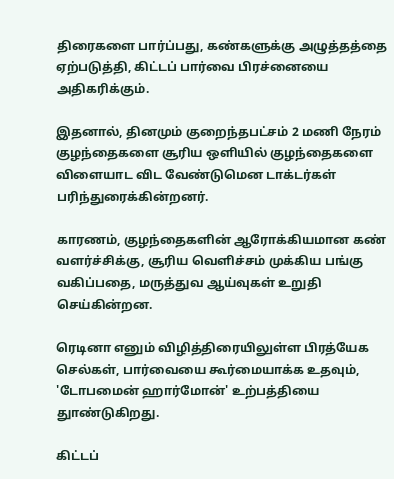திரைகளை பார்ப்பது, கண்களுக்கு அழுத்தத்தை ஏற்படுத்தி, கிட்டப் பார்வை பிரச்னையை அதிகரிக்கும்.

இதனால், தினமும் குறைந்தபட்சம் 2 மணி நேரம் குழந்தைகளை சூரிய ஒளியில் குழந்தைகளை விளையாட விட வேண்டுமென டாக்டர்கள் பரிந்துரைக்கின்றனர்.

காரணம், குழந்தைகளின் ஆரோக்கியமான கண் வளர்ச்சிக்கு, சூரிய வெளிச்சம் முக்கிய பங்கு வகிப்பதை, மருத்துவ ஆய்வுகள் உறுதி செய்கின்றன.

ரெடினா எனும் விழித்திரையிலுள்ள பிரத்யேக செல்கள், பார்வையை கூர்மையாக்க உதவும், 'டோபமைன் ஹார்மோன்' உற்பத்தியை துாண்டுகிறது.

கிட்டப்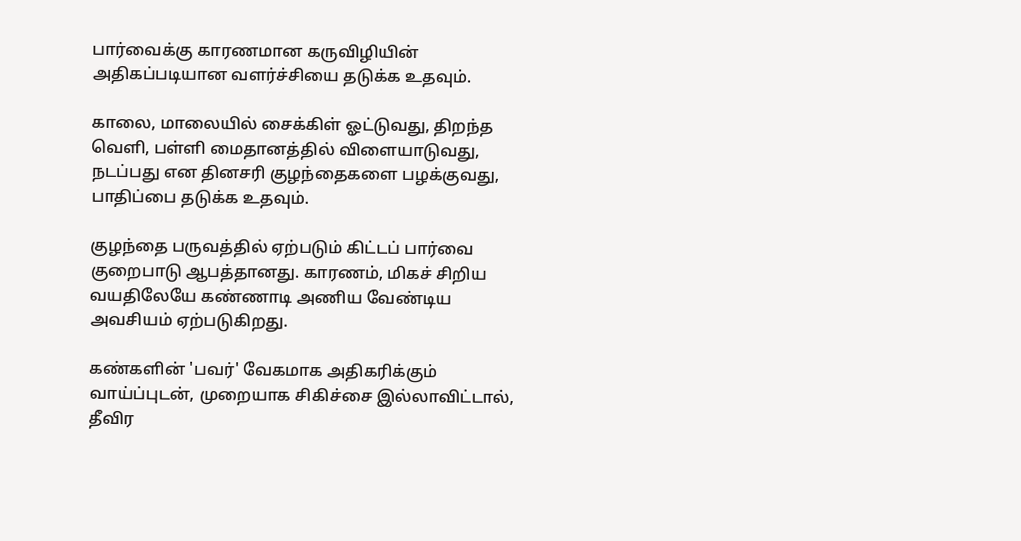பார்வைக்கு காரணமான கருவிழியின் அதிகப்படியான வளர்ச்சியை தடுக்க உதவும்.

காலை, மாலையில் சைக்கிள் ஓட்டுவது, திறந்த வெளி, பள்ளி மைதானத்தில் விளையாடுவது, நடப்பது என தினசரி குழந்தைகளை பழக்குவது, பாதிப்பை தடுக்க உதவும்.

குழந்தை பருவத்தில் ஏற்படும் கிட்டப் பார்வை குறைபாடு ஆபத்தானது. காரணம், மிகச் சிறிய வயதிலேயே கண்ணாடி அணிய வேண்டிய அவசியம் ஏற்படுகிறது.

கண்களின் 'பவர்' வேகமாக அதிகரிக்கும் வாய்ப்புடன், முறையாக சிகிச்சை இல்லாவிட்டால், தீவிர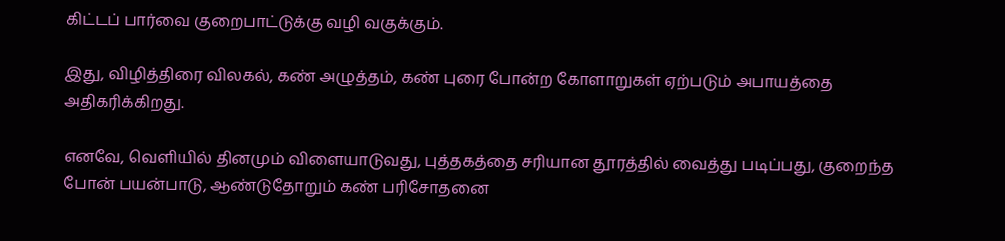கிட்டப் பார்வை குறைபாட்டுக்கு வழி வகுக்கும்.

இது, விழித்திரை விலகல், கண் அழுத்தம், கண் புரை போன்ற கோளாறுகள் ஏற்படும் அபாயத்தை அதிகரிக்கிறது.

எனவே, வெளியில் தினமும் விளையாடுவது, புத்தகத்தை சரியான தூரத்தில் வைத்து படிப்பது, குறைந்த போன் பயன்பாடு, ஆண்டுதோறும் கண் பரிசோதனை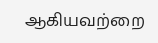ஆகியவற்றை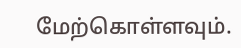மேற்கொள்ளவும்.